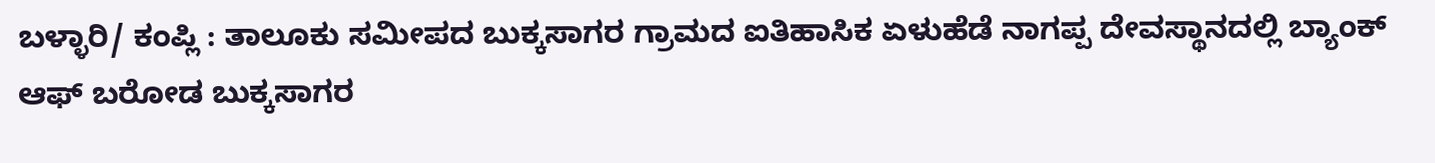ಬಳ್ಳಾರಿ/ ಕಂಪ್ಲಿ : ತಾಲೂಕು ಸಮೀಪದ ಬುಕ್ಕಸಾಗರ ಗ್ರಾಮದ ಐತಿಹಾಸಿಕ ಏಳುಹೆಡೆ ನಾಗಪ್ಪ ದೇವಸ್ಥಾನದಲ್ಲಿ ಬ್ಯಾಂಕ್ ಆಫ್ ಬರೋಡ ಬುಕ್ಕಸಾಗರ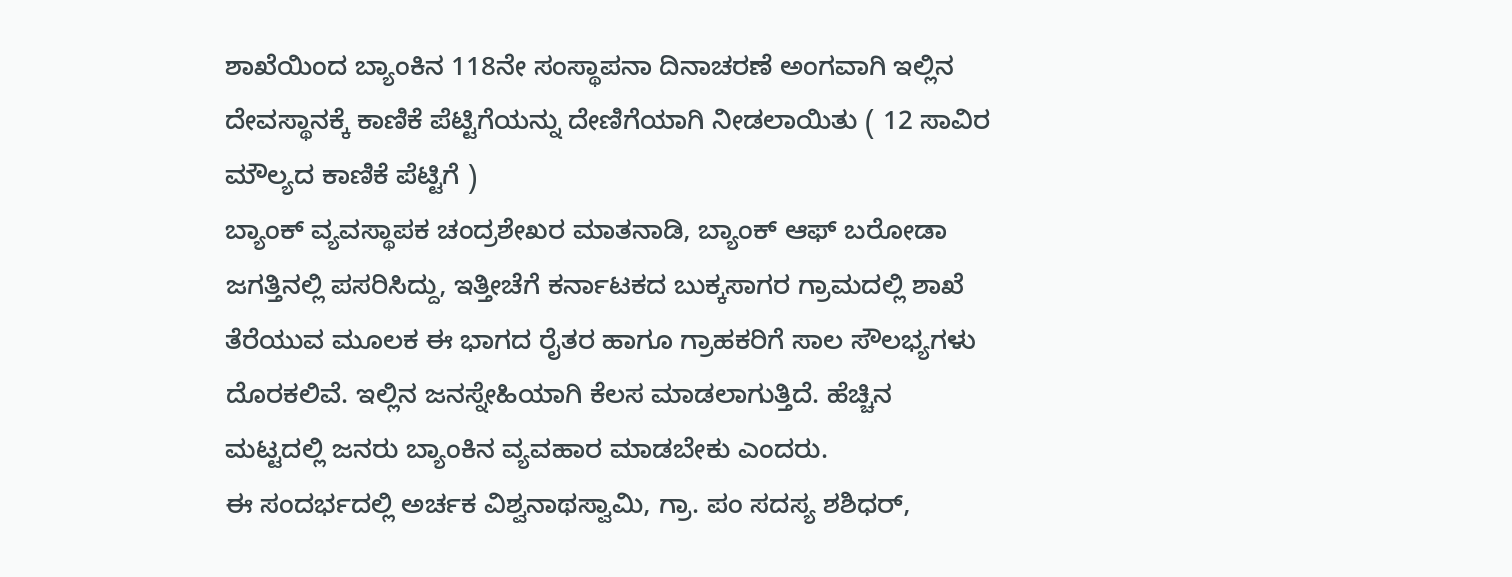ಶಾಖೆಯಿಂದ ಬ್ಯಾಂಕಿನ 118ನೇ ಸಂಸ್ಥಾಪನಾ ದಿನಾಚರಣೆ ಅಂಗವಾಗಿ ಇಲ್ಲಿನ ದೇವಸ್ಥಾನಕ್ಕೆ ಕಾಣಿಕೆ ಪೆಟ್ಟಿಗೆಯನ್ನು ದೇಣಿಗೆಯಾಗಿ ನೀಡಲಾಯಿತು ( 12 ಸಾವಿರ ಮೌಲ್ಯದ ಕಾಣಿಕೆ ಪೆಟ್ಟಿಗೆ )
ಬ್ಯಾಂಕ್ ವ್ಯವಸ್ಥಾಪಕ ಚಂದ್ರಶೇಖರ ಮಾತನಾಡಿ, ಬ್ಯಾಂಕ್ ಆಫ್ ಬರೋಡಾ ಜಗತ್ತಿನಲ್ಲಿ ಪಸರಿಸಿದ್ದು, ಇತ್ತೀಚೆಗೆ ಕರ್ನಾಟಕದ ಬುಕ್ಕಸಾಗರ ಗ್ರಾಮದಲ್ಲಿ ಶಾಖೆ ತೆರೆಯುವ ಮೂಲಕ ಈ ಭಾಗದ ರೈತರ ಹಾಗೂ ಗ್ರಾಹಕರಿಗೆ ಸಾಲ ಸೌಲಭ್ಯಗಳು ದೊರಕಲಿವೆ. ಇಲ್ಲಿನ ಜನಸ್ನೇಹಿಯಾಗಿ ಕೆಲಸ ಮಾಡಲಾಗುತ್ತಿದೆ. ಹೆಚ್ಚಿನ ಮಟ್ಟದಲ್ಲಿ ಜನರು ಬ್ಯಾಂಕಿನ ವ್ಯವಹಾರ ಮಾಡಬೇಕು ಎಂದರು.
ಈ ಸಂದರ್ಭದಲ್ಲಿ ಅರ್ಚಕ ವಿಶ್ವನಾಥಸ್ವಾಮಿ, ಗ್ರಾ. ಪಂ ಸದಸ್ಯ ಶಶಿಧರ್,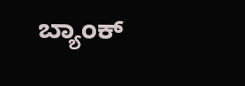ಬ್ಯಾಂಕ್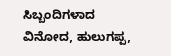ಸಿಬ್ಬಂದಿಗಳಾದ ವಿನೋದ, ಹುಲುಗಪ್ಪ,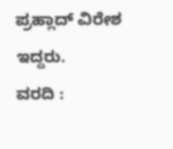ಪ್ರಹ್ಲಾದ್ ವಿರೇಶ ಇದ್ದರು.
ವರದಿ :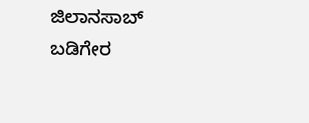ಜಿಲಾನಸಾಬ್ ಬಡಿಗೇರ